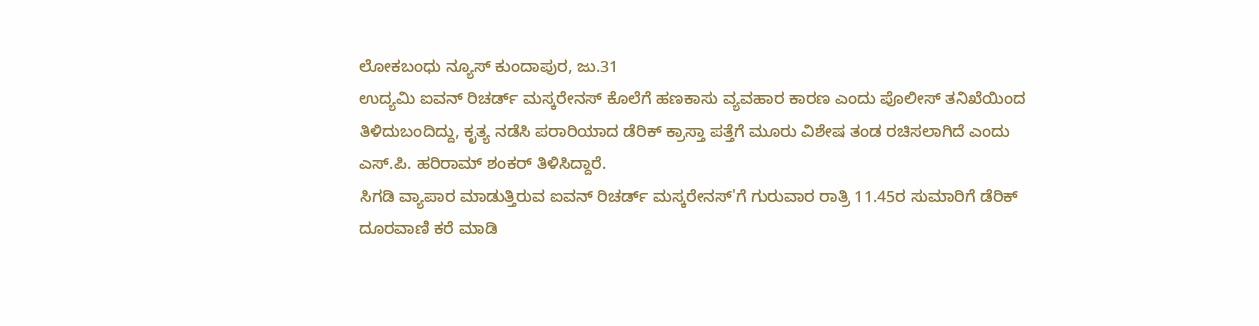ಲೋಕಬಂಧು ನ್ಯೂಸ್ ಕುಂದಾಪುರ, ಜು.31
ಉದ್ಯಮಿ ಐವನ್ ರಿಚರ್ಡ್ ಮಸ್ಕರೇನಸ್ ಕೊಲೆಗೆ ಹಣಕಾಸು ವ್ಯವಹಾರ ಕಾರಣ ಎಂದು ಪೊಲೀಸ್ ತನಿಖೆಯಿಂದ ತಿಳಿದುಬಂದಿದ್ದು, ಕೃತ್ಯ ನಡೆಸಿ ಪರಾರಿಯಾದ ಡೆರಿಕ್ ಕ್ರಾಸ್ತಾ ಪತ್ತೆಗೆ ಮೂರು ವಿಶೇಷ ತಂಡ ರಚಿಸಲಾಗಿದೆ ಎಂದು ಎಸ್.ಪಿ. ಹರಿರಾಮ್ ಶಂಕರ್ ತಿಳಿಸಿದ್ದಾರೆ.
ಸಿಗಡಿ ವ್ಯಾಪಾರ ಮಾಡುತ್ತಿರುವ ಐವನ್ ರಿಚರ್ಡ್ ಮಸ್ಕರೇನಸ್'ಗೆ ಗುರುವಾರ ರಾತ್ರಿ 11.45ರ ಸುಮಾರಿಗೆ ಡೆರಿಕ್ ದೂರವಾಣಿ ಕರೆ ಮಾಡಿ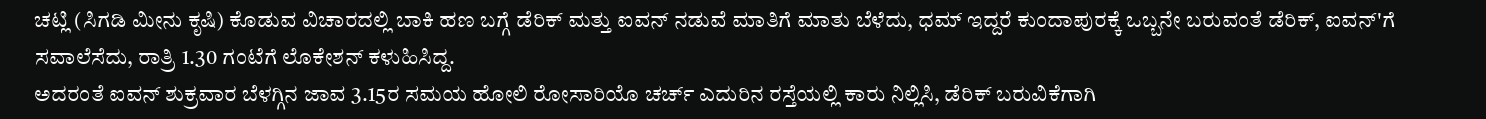ಚಟ್ಲಿ (ಸಿಗಡಿ ಮೀನು ಕೃಷಿ) ಕೊಡುವ ವಿಚಾರದಲ್ಲಿ ಬಾಕಿ ಹಣ ಬಗ್ಗೆ ಡೆರಿಕ್ ಮತ್ತು ಐವನ್ ನಡುವೆ ಮಾತಿಗೆ ಮಾತು ಬೆಳೆದು, ಧಮ್ ಇದ್ದರೆ ಕುಂದಾಪುರಕ್ಕೆ ಒಬ್ಬನೇ ಬರುವಂತೆ ಡೆರಿಕ್, ಐವನ್'ಗೆ ಸವಾಲೆಸೆದು, ರಾತ್ರಿ 1.30 ಗಂಟೆಗೆ ಲೊಕೇಶನ್ ಕಳುಹಿಸಿದ್ದ.
ಅದರಂತೆ ಐವನ್ ಶುಕ್ರವಾರ ಬೆಳಗ್ಗಿನ ಜಾವ 3.15ರ ಸಮಯ ಹೋಲಿ ರೋಸಾರಿಯೊ ಚರ್ಚ್ ಎದುರಿನ ರಸ್ತೆಯಲ್ಲಿ ಕಾರು ನಿಲ್ಲಿಸಿ, ಡೆರಿಕ್ ಬರುವಿಕೆಗಾಗಿ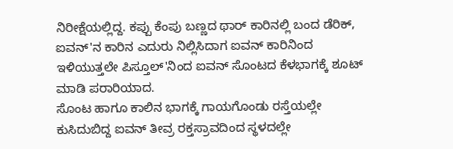ನಿರೀಕ್ಷೆಯಲ್ಲಿದ್ದ. ಕಪ್ಪು ಕೆಂಪು ಬಣ್ಣದ ಥಾರ್ ಕಾರಿನಲ್ಲಿ ಬಂದ ಡೆರಿಕ್, ಐವನ್'ನ ಕಾರಿನ ಎದುರು ನಿಲ್ಲಿಸಿದಾಗ ಐವನ್ ಕಾರಿನಿಂದ ಇಳಿಯುತ್ತಲೇ ಪಿಸ್ತೂಲ್'ನಿಂದ ಐವನ್ ಸೊಂಟದ ಕೆಳಭಾಗಕ್ಕೆ ಶೂಟ್ ಮಾಡಿ ಪರಾರಿಯಾದ.
ಸೊಂಟ ಹಾಗೂ ಕಾಲಿನ ಭಾಗಕ್ಕೆ ಗಾಯಗೊಂಡು ರಸ್ತೆಯಲ್ಲೇ ಕುಸಿದುಬಿದ್ದ ಐವನ್ ತೀವ್ರ ರಕ್ತಸ್ರಾವದಿಂದ ಸ್ಥಳದಲ್ಲೇ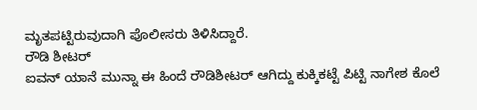ಮೃತಪಟ್ಟಿರುವುದಾಗಿ ಪೊಲೀಸರು ತಿಳಿಸಿದ್ದಾರೆ.
ರೌಡಿ ಶೀಟರ್
ಐವನ್ ಯಾನೆ ಮುನ್ನಾ ಈ ಹಿಂದೆ ರೌಡಿಶೀಟರ್ ಆಗಿದ್ದು ಕುಕ್ಕಿಕಟ್ಟೆ ಪಿಟ್ಟಿ ನಾಗೇಶ ಕೊಲೆ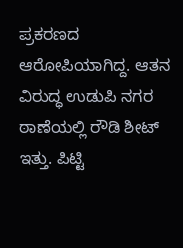ಪ್ರಕರಣದ ಆರೋಪಿಯಾಗಿದ್ದ. ಆತನ ವಿರುದ್ಧ ಉಡುಪಿ ನಗರ ಠಾಣೆಯಲ್ಲಿ ರೌಡಿ ಶೀಟ್ ಇತ್ತು. ಪಿಟ್ಟಿ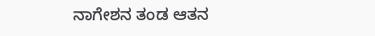ನಾಗೇಶನ ತಂಡ ಆತನ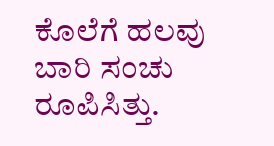ಕೊಲೆಗೆ ಹಲವು ಬಾರಿ ಸಂಚು ರೂಪಿಸಿತ್ತು.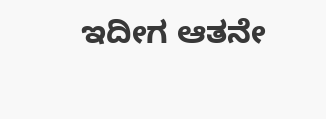ಇದೀಗ ಆತನೇ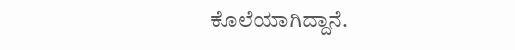ಕೊಲೆಯಾಗಿದ್ದಾನೆ.